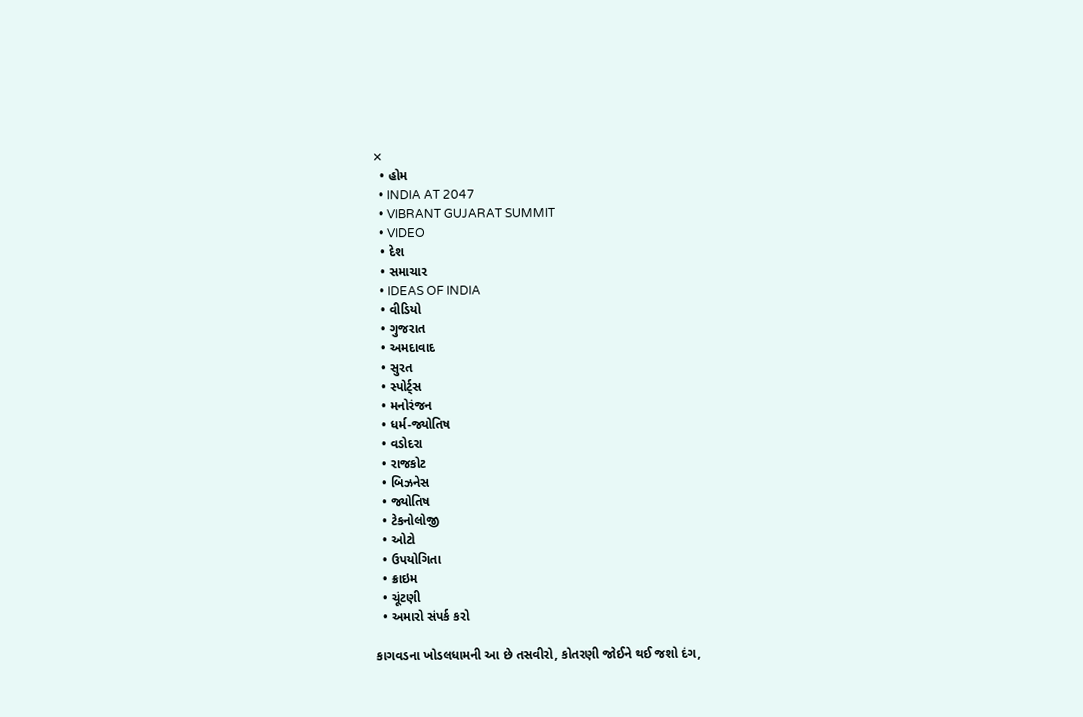✕
  • હોમ
  • INDIA AT 2047
  • VIBRANT GUJARAT SUMMIT
  • VIDEO
  • દેશ
  • સમાચાર
  • IDEAS OF INDIA
  • વીડિયો
  • ગુજરાત
  • અમદાવાદ
  • સુરત
  • સ્પોર્ટ્સ
  • મનોરંજન
  • ધર્મ-જ્યોતિષ
  • વડોદરા
  • રાજકોટ
  • બિઝનેસ
  • જ્યોતિષ
  • ટેકનોલોજી
  • ઓટો
  • ઉપયોગિતા
  • ક્રાઇમ
  • ચૂંટણી
  • અમારો સંપર્ક કરો

કાગવડના ખોડલધામની આ છે તસવીરો, કોતરણી જોઈને થઈ જશો દંગ,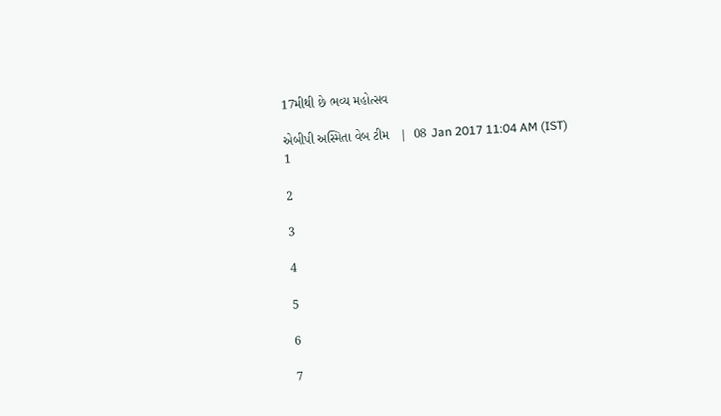17મીથી છે ભવ્ય મહોત્સવ

એબીપી અસ્મિતા વેબ ટીમ   |  08 Jan 2017 11:04 AM (IST)
1

2

3

4

5

6

7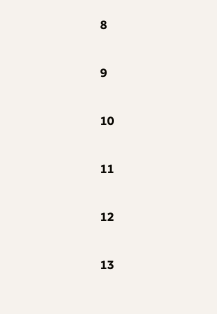8

9

10

11

12

13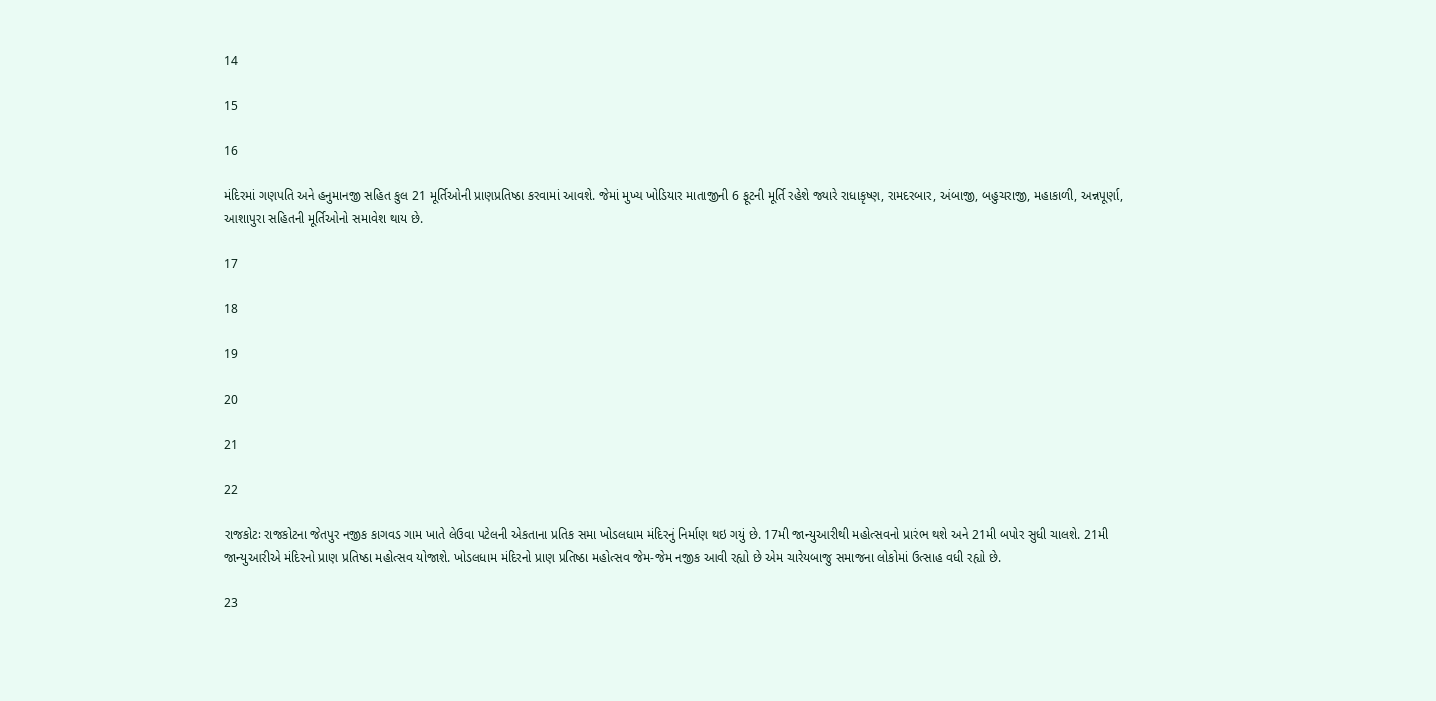14

15

16

મંદિરમાં ગણપતિ અને હનુમાનજી સહિત કુલ 21 મૂર્તિઓની પ્રાણપ્રતિષ્ઠા કરવામાં આવશે. જેમાં મુખ્ય ખોડિયાર માતાજીની 6 ફૂટની મૂર્તિ રહેશે જ્યારે રાધાકૃષ્ણ, રામદરબાર, અંબાજી, બહુચરાજી, મહાકાળી, અન્નપૂર્ણા, આશાપુરા સહિતની મૂર્તિઓનો સમાવેશ થાય છે.

17

18

19

20

21

22

રાજકોટઃ રાજકોટના જેતપુર નજીક કાગવડ ગામ ખાતે લેઉવા પટેલની એકતાના પ્રતિક સમા ખોડલધામ મંદિરનું નિર્માણ થઇ ગયું છે. 17મી જાન્યુઆરીથી મહોત્સવનો પ્રારંભ થશે અને 21મી બપોર સુધી ચાલશે. 21મી જાન્યુઆરીએ મંદિરનો પ્રાણ પ્રતિષ્ઠા મહોત્સવ યોજાશે. ખોડલધામ મંદિરનો પ્રાણ પ્રતિષ્ઠા મહોત્સવ જેમ-જેમ નજીક આવી રહ્યો છે એમ ચારેયબાજુ સમાજના લોકોમાં ઉત્સાહ વધી રહ્યો છે.

23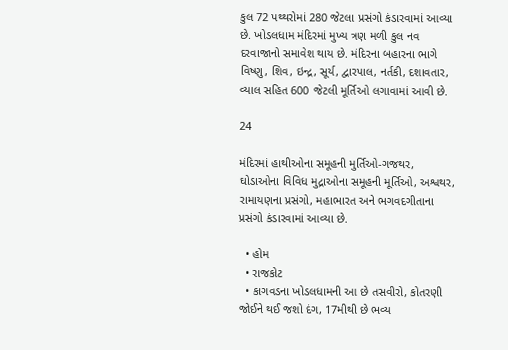કુલ 72 પથ્થરોમાં 280 જેટલા પ્રસંગો કંડારવામાં આવ્યા છે. ખોડલધામ મંદિરમાં મુખ્ય ત્રણ મળી કુલ નવ દરવાજાનો સમાવેશ થાય છે. મંદિરના બહારના ભાગે વિષ્ણુ, શિવ, ઇન્દ્ર, સૂર્ય, દ્વારપાલ, નર્તકી, દશાવતાર, વ્યાલ સહિત 600 જેટલી મૂર્તિઓ લગાવામાં આવી છે.

24

મંદિરમાં હાથીઓના સમૂહની મુર્તિઓ-ગજથર, ઘોડાઓના વિવિધ મુદ્રાઓના સમૂહની મૂર્તિઓ, અશ્વથર, રામાયણના પ્રસંગો, મહાભારત અને ભગવદગીતાના પ્રસંગો કંડારવામાં આવ્યા છે.

  • હોમ
  • રાજકોટ
  • કાગવડના ખોડલધામની આ છે તસવીરો, કોતરણી જોઈને થઈ જશો દંગ, 17મીથી છે ભવ્ય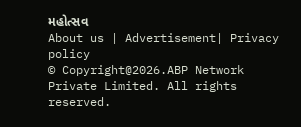મહોત્સવ
About us | Advertisement| Privacy policy
© Copyright@2026.ABP Network Private Limited. All rights reserved.